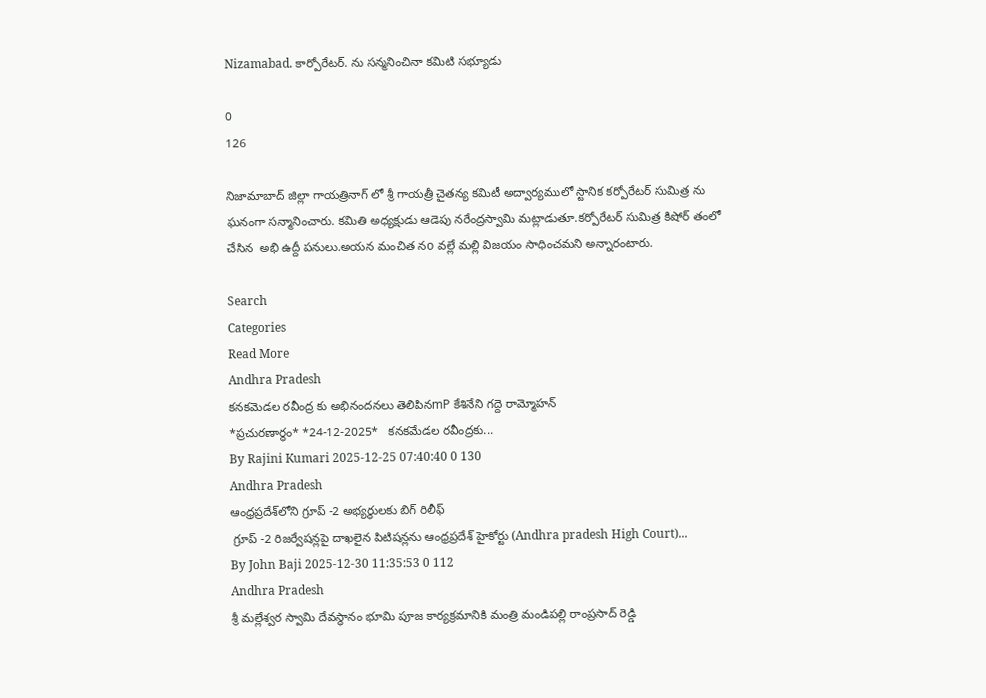Nizamabad. కార్పోరేటర్. ను సన్మనించినా కమిటి సభ్యూడు

0
126

నిజామాబాద్ జిల్లా గాయత్రినాగ్ లో శ్రీ గాయత్రీ చైతన్య కమిటీ అద్వార్యములో స్టానిక కర్పోరేటర్ సుమిత్ర ను ఘనంగా సన్మానించారు. కమితి అధ్యక్షుడు ఆడెపు నరేంద్రస్వామి మట్లాడుతూ.కర్పోరేటర్ సుమిత్ర కిషోర్ తంలో చేసిన  అభి ఉద్దీ పనులు.అయన మంచిత నo వల్లే మల్లి విజయం సాధించమని అన్నారంటారు.

Search
Categories
Read More
Andhra Pradesh
కనకమెడల రవీంద్ర కు అభినందనలు తెలిపినmP కేశినేని గద్దె రామ్మోహన్
*ప్రచుర‌ణార్థం* *24-12-2025*   క‌న‌క‌మేడ‌ల ర‌వీంద్రకు...
By Rajini Kumari 2025-12-25 07:40:40 0 130
Andhra Pradesh
ఆంధ్రప్రదేశ్‌లోని గ్రూప్ -2 అభ్యర్థులకు బిగ్ రిలీఫ్
 గ్రూప్ -2 రిజర్వేషన్లపై దాఖలైన పిటిషన్లను ఆంధ్రప్రదేశ్ హైకోర్టు (Andhra pradesh High Court)...
By John Baji 2025-12-30 11:35:53 0 112
Andhra Pradesh
శ్రీ మల్లేశ్వర స్వామి దేవస్థానం భూమి పూజ కార్యక్రమానికి మంత్రి మండిపల్లి రాంప్రసాద్ రెడ్డి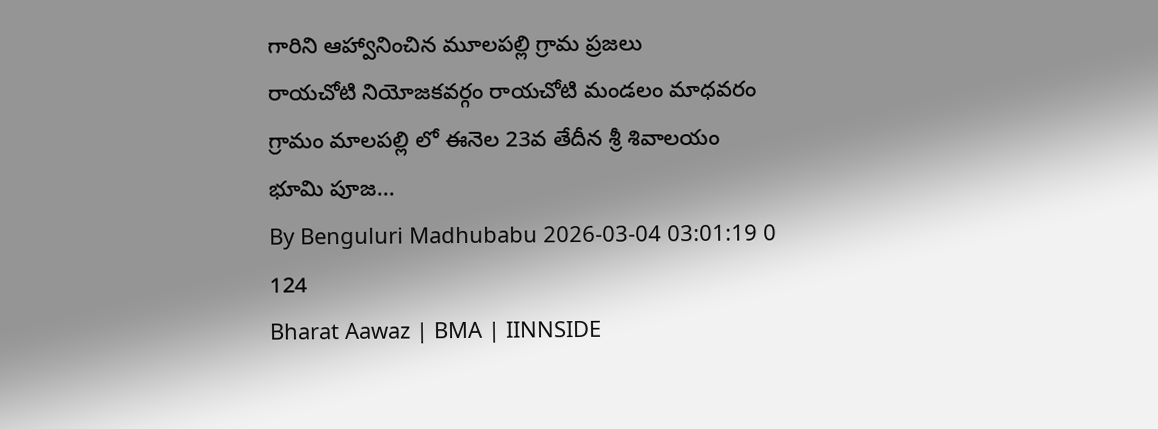గారిని ఆహ్వానించిన మూలపల్లి గ్రామ ప్రజలు
రాయచోటి నియోజకవర్గం రాయచోటి మండలం మాధవరం గ్రామం మాలపల్లి లో ఈనెల 23వ తేదీన శ్రీ శివాలయం భూమి పూజ...
By Benguluri Madhubabu 2026-03-04 03:01:19 0 124
Bharat Aawaz | BMA | IINNSIDE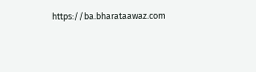https://ba.bharataawaz.com